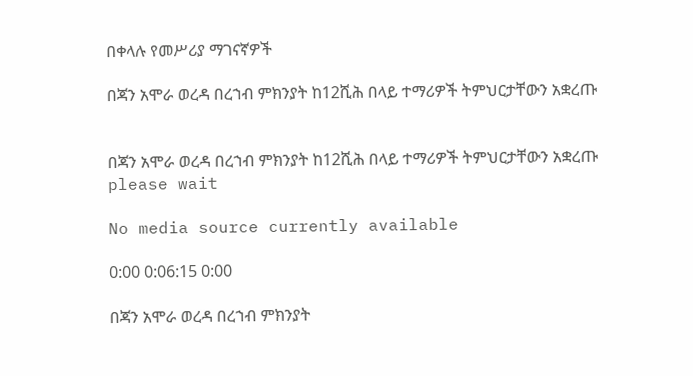በቀላሉ የመሥሪያ ማገናኛዎች

በጃን አሞራ ወረዳ በረኀብ ምክንያት ከ12ሺሕ በላይ ተማሪዎች ትምህርታቸውን አቋረጡ


በጃን አሞራ ወረዳ በረኀብ ምክንያት ከ12ሺሕ በላይ ተማሪዎች ትምህርታቸውን አቋረጡ
please wait

No media source currently available

0:00 0:06:15 0:00

በጃን አሞራ ወረዳ በረኀብ ምክንያት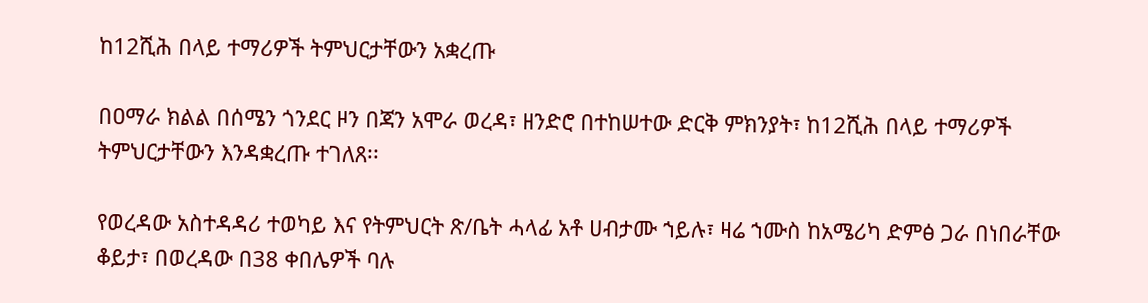ከ12ሺሕ በላይ ተማሪዎች ትምህርታቸውን አቋረጡ

በዐማራ ክልል በሰሜን ጎንደር ዞን በጃን አሞራ ወረዳ፣ ዘንድሮ በተከሠተው ድርቅ ምክንያት፣ ከ12ሺሕ በላይ ተማሪዎች ትምህርታቸውን እንዳቋረጡ ተገለጸ፡፡

የወረዳው አስተዳዳሪ ተወካይ እና የትምህርት ጽ/ቤት ሓላፊ አቶ ሀብታሙ ኀይሉ፣ ዛሬ ኀሙስ ከአሜሪካ ድምፅ ጋራ በነበራቸው ቆይታ፣ በወረዳው በ38 ቀበሌዎች ባሉ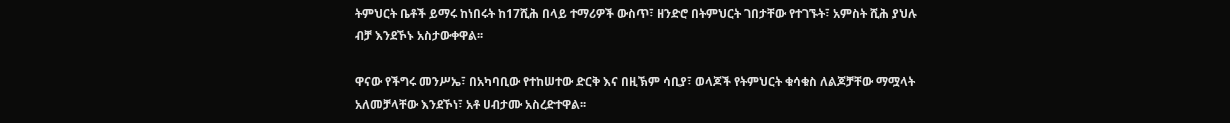ትምህርት ቤቶች ይማሩ ከነበሩት ከ17ሺሕ በላይ ተማሪዎች ውስጥ፣ ዘንድሮ በትምህርት ገበታቸው የተገኙት፣ አምስት ሺሕ ያህሉ ብቻ እንደኾኑ አስታውቀዋል፡፡

ዋናው የችግሩ መንሥኤ፣ በአካባቢው የተከሠተው ድርቅ እና በዚኽም ሳቢያ፣ ወላጆች የትምህርት ቁሳቁስ ለልጆቻቸው ማሟላት አለመቻላቸው እንደኾነ፣ አቶ ሀብታሙ አስረድተዋል፡፡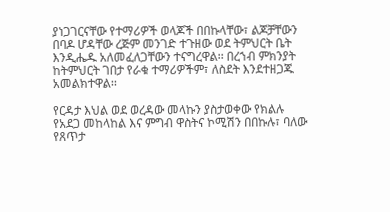ያነጋገርናቸው የተማሪዎች ወላጆች በበኩላቸው፣ ልጆቻቸውን በባዶ ሆዳቸው ረጅም መንገድ ተጉዘው ወደ ትምህርት ቤት እንዲሔዱ አለመፈለጋቸውን ተናግረዋል፡፡ በረኀብ ምክንያት ከትምህርት ገበታ የራቁ ተማሪዎችም፣ ለስደት እንደተዘጋጁ አመልክተዋል፡፡

የርዳታ እህል ወደ ወረዳው መላኩን ያስታወቀው የክልሉ የአደጋ መከላከል እና ምግብ ዋስትና ኮሚሽን በበኩሉ፣ ባለው የጸጥታ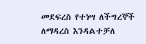መደፍረስ የተነሣ ለችግረኞች ለማዳረስ እንዳልተቻለ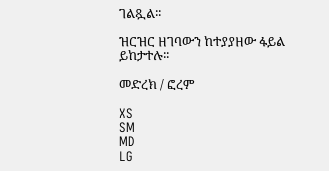ገልጿል፡፡

ዝርዝር ዘገባውን ከተያያዘው ፋይል ይከታተሉ፡፡

መድረክ / ፎረም

XS
SM
MD
LG